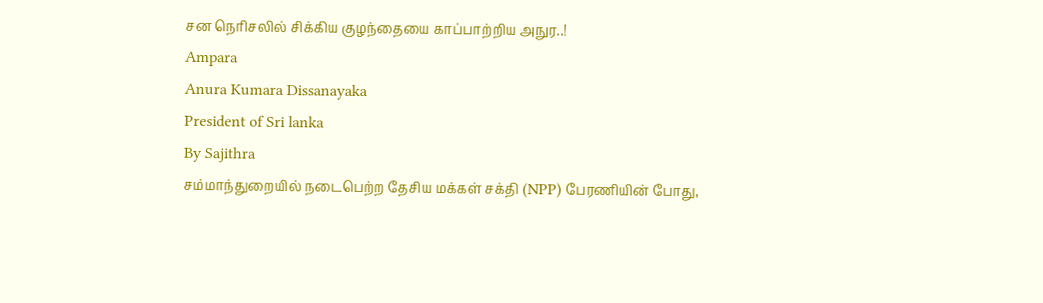சன நெரிசலில் சிக்கிய குழந்தையை காப்பாற்றிய அநுர..!
Ampara
Anura Kumara Dissanayaka
President of Sri lanka
By Sajithra
சம்மாந்துறையில் நடைபெற்ற தேசிய மக்கள் சக்தி (NPP) பேரணியின் போது,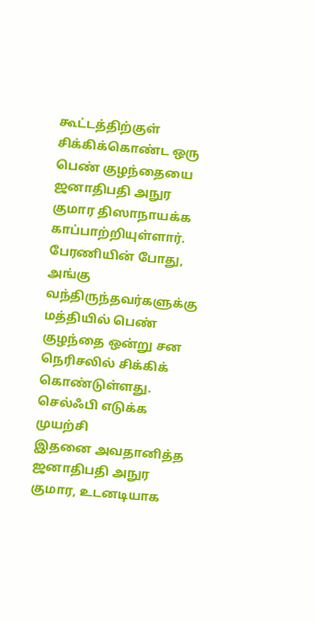கூட்டத்திற்குள் சிக்கிக்கொண்ட ஒரு பெண் குழந்தையை ஜனாதிபதி அநுர குமார திஸாநாயக்க காப்பாற்றியுள்ளார்.
பேரணியின் போது, அங்கு வந்திருந்தவர்களுக்கு மத்தியில் பெண் குழந்தை ஒன்று சன நெரிசலில் சிக்கிக் கொண்டுள்ளது.
செல்ஃபி எடுக்க முயற்சி
இதனை அவதானித்த ஜனாதிபதி அநுர குமார, உடனடியாக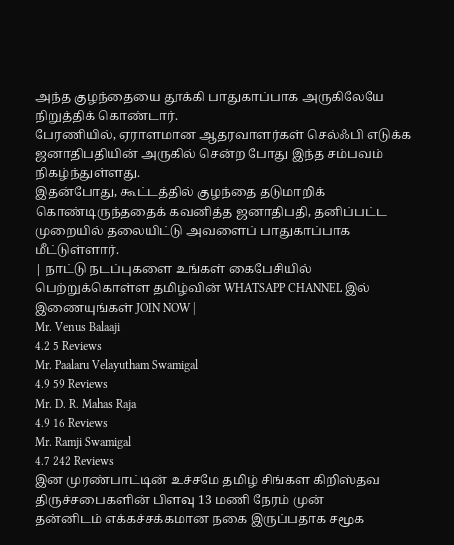அந்த குழந்தையை தூக்கி பாதுகாப்பாக அருகிலேயே நிறுத்திக் கொண்டார்.
பேரணியில், ஏராளமான ஆதரவாளர்கள் செல்ஃபி எடுக்க ஜனாதிபதியின் அருகில் சென்ற போது இந்த சம்பவம் நிகழ்ந்துள்ளது.
இதன்போது, கூட்டத்தில் குழந்தை தடுமாறிக் கொண்டிருந்ததைக் கவனித்த ஜனாதிபதி, தனிப்பட்ட முறையில் தலையிட்டு அவளைப் பாதுகாப்பாக மீட்டுள்ளார்.
| நாட்டு நடப்புகளை உங்கள் கைபேசியில் பெற்றுக்கொள்ள தமிழ்வின் WHATSAPP CHANNEL இல் இணையுங்கள் JOIN NOW |
Mr. Venus Balaaji
4.2 5 Reviews
Mr. Paalaru Velayutham Swamigal
4.9 59 Reviews
Mr. D. R. Mahas Raja
4.9 16 Reviews
Mr. Ramji Swamigal
4.7 242 Reviews
இன முரண்பாட்டின் உச்சமே தமிழ் சிங்கள கிறிஸ்தவ திருச்சபைகளின் பிளவு 13 மணி நேரம் முன்
தன்னிடம் எக்கச்சக்கமான நகை இருப்பதாக சமூக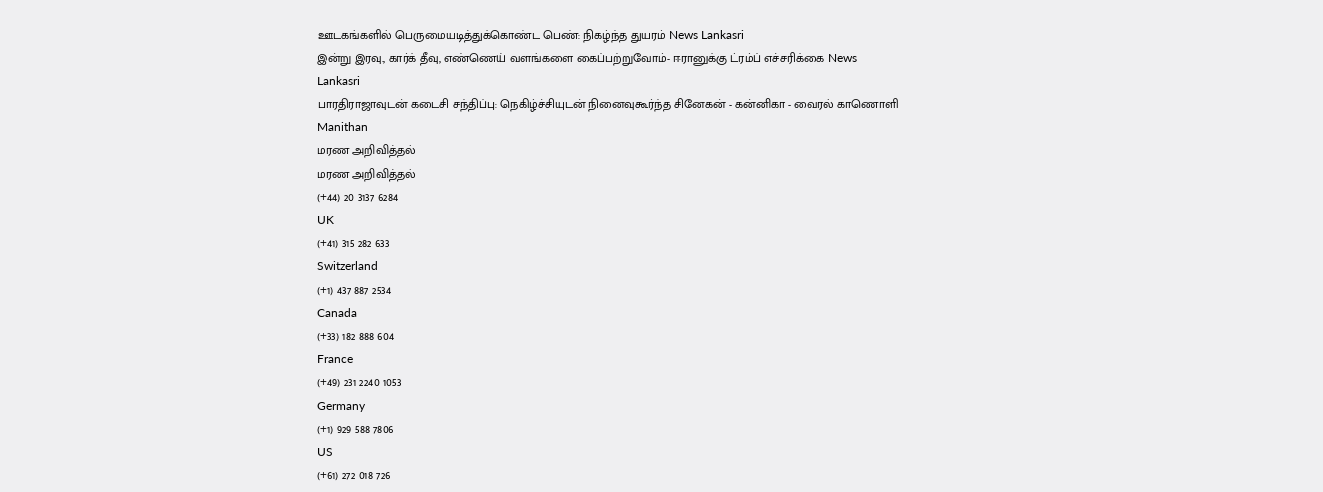ஊடகங்களில் பெருமையடித்துக்கொண்ட பெண்: நிகழ்ந்த துயரம் News Lankasri
இன்று இரவு., கார்க் தீவு, எண்ணெய் வளங்களை கைப்பற்றுவோம்- ஈரானுக்கு ட்ரம்ப் எச்சரிக்கை News Lankasri
பாரதிராஜாவுடன் கடைசி சந்திப்பு: நெகிழ்ச்சியுடன் நினைவுகூர்ந்த சினேகன் - கன்னிகா - வைரல் காணொளி Manithan
மரண அறிவித்தல்
மரண அறிவித்தல்
(+44) 20 3137 6284
UK
(+41) 315 282 633
Switzerland
(+1) 437 887 2534
Canada
(+33) 182 888 604
France
(+49) 231 2240 1053
Germany
(+1) 929 588 7806
US
(+61) 272 018 726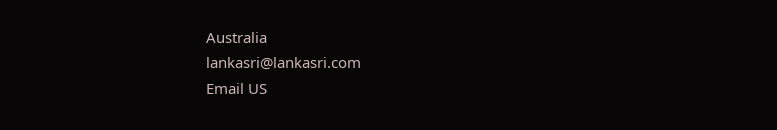Australia
lankasri@lankasri.com
Email US